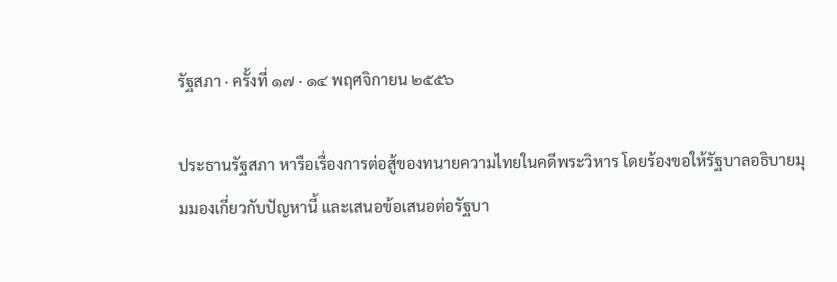รัฐสภา · ครั้งที่ ๑๗ · ๑๔ พฤศจิกายน ๒๕๕๖

ประธานรัฐสภา หารือเรื่องการต่อสู้ของทนายความไทยในคดีพระวิหาร โดยร้องขอให้รัฐบาลอธิบายมุมมองเกี่ยวกับปัญหานี้ และเสนอข้อเสนอต่อรัฐบา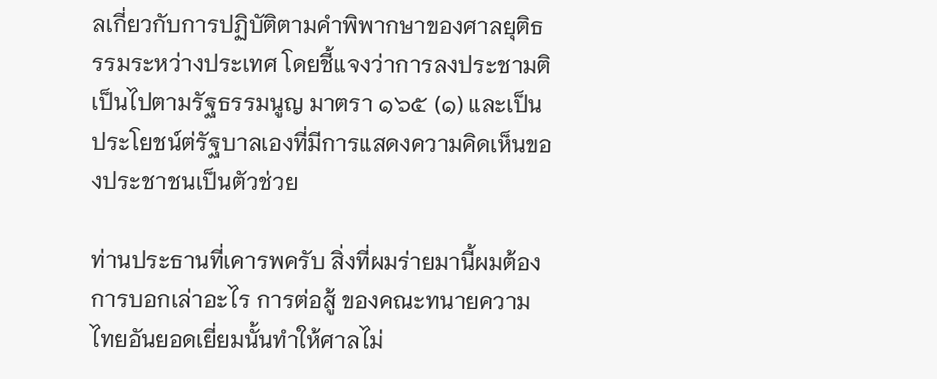ลเกี่ยวกับการปฏิบัติตามคําพิพากษาของศาลยุติธรรมระหว่างประเทศ โดยชี้แจงว่าการลงประชามติเป็นไปตามรัฐธรรมนูญ มาตรา ๑๖๕ (๑) และเป็นประโยชน์ต่รัฐบาลเองที่มีการแสดงความคิดเห็นของประชาชนเป็นตัวช่วย

ท่านประธานที่เคารพครับ สิ่งที่ผมร่ายมานี้ผมต้องการบอกเล่าอะไร การต่อสู้ ของคณะทนายความไทยอันยอดเยี่ยมนั้นทําให้ศาลไม่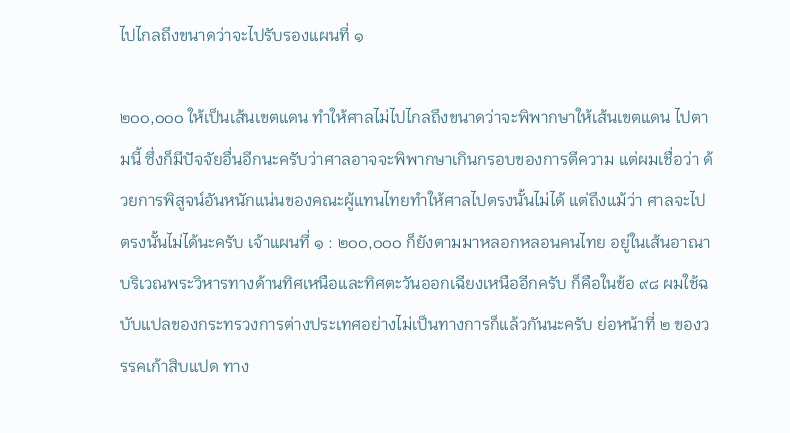ไปไกลถึงขนาดว่าจะไปรับรองแผนที่ ๑

๒๐๐,๐๐๐ ให้เป็นเส้นเขตแดน ทําให้ศาลไม่ไปไกลถึงขนาดว่าจะพิพากษาให้เส้นเขตแดน ไปตามนี้ ซึ่งก็มีปัจจัยอื่นอีกนะครับว่าศาลอาจจะพิพากษาเกินกรอบของการตีความ แต่ผมเชื่อว่า ด้วยการพิสูจน์อันหนักแน่นของคณะผู้แทนไทยทําให้ศาลไปตรงนั้นไม่ได้ แต่ถึงแม้ว่า ศาลจะไปตรงนั้นไม่ได้นะครับ เจ้าแผนที่ ๑ : ๒๐๐,๐๐๐ ก็ยังตามมาหลอกหลอนคนไทย อยู่ในเส้นอาณาบริเวณพระวิหารทางด้านทิศเหนือและทิศตะวันออกเฉียงเหนืออีกครับ ก็คือในข้อ ๙๘ ผมใช้ฉบับแปลของกระทรวงการต่างประเทศอย่างไม่เป็นทางการก็แล้วกันนะครับ ย่อหน้าที่ ๒ ของวรรคเก้าสิบแปด ทาง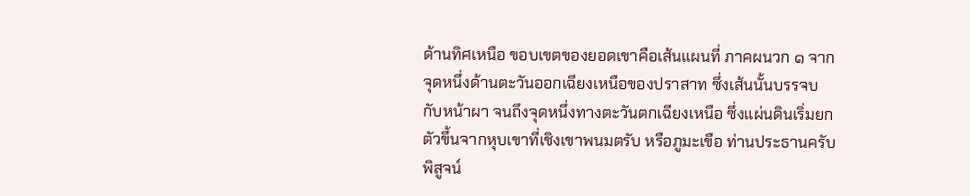ด้านทิศเหนือ ขอบเขตของยอดเขาคือเส้นแผนที่ ภาคผนวก ๑ จากจุดหนึ่งด้านตะวันออกเฉียงเหนือของปราสาท ซึ่งเส้นนั้นบรรจบกับหน้าผา จนถึงจุดหนึ่งทางตะวันตกเฉียงเหนือ ซึ่งแผ่นดินเริ่มยกตัวขึ้นจากหุบเขาที่เชิงเขาพนมตรับ หรือภูมะเขือ ท่านประธานครับ พิสูจน์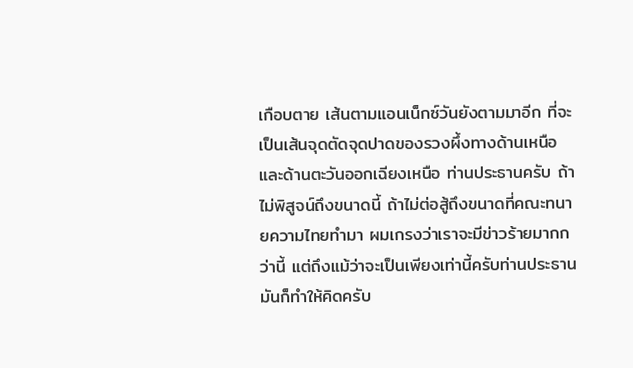เกือบตาย เส้นตามแอนเน็กซ์วันยังตามมาอีก ที่จะเป็นเส้นจุดตัดจุดปาดของรวงผึ้งทางด้านเหนือและด้านตะวันออกเฉียงเหนือ ท่านประธานครับ ถ้าไม่พิสูจน์ถึงขนาดนี้ ถ้าไม่ต่อสู้ถึงขนาดที่คณะทนายความไทยทํามา ผมเกรงว่าเราจะมีข่าวร้ายมากกว่านี้ แต่ถึงแม้ว่าจะเป็นเพียงเท่านี้ครับท่านประธาน มันก็ทําให้คิดครับ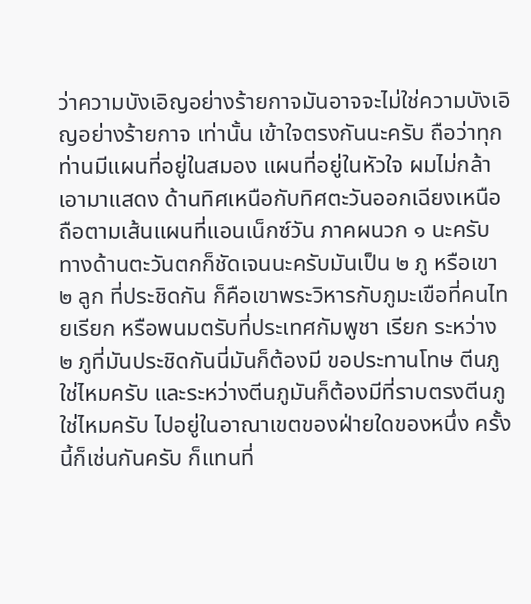ว่าความบังเอิญอย่างร้ายกาจมันอาจจะไม่ใช่ความบังเอิญอย่างร้ายกาจ เท่านั้น เข้าใจตรงกันนะครับ ถือว่าทุกท่านมีแผนที่อยู่ในสมอง แผนที่อยู่ในหัวใจ ผมไม่กล้า เอามาแสดง ด้านทิศเหนือกับทิศตะวันออกเฉียงเหนือถือตามเส้นแผนที่แอนเน็กซ์วัน ภาคผนวก ๑ นะครับ ทางด้านตะวันตกก็ชัดเจนนะครับมันเป็น ๒ ภู หรือเขา ๒ ลูก ที่ประชิดกัน ก็คือเขาพระวิหารกับภูมะเขือที่คนไทยเรียก หรือพนมตรับที่ประเทศกัมพูชา เรียก ระหว่าง ๒ ภูที่มันประชิดกันนี่มันก็ต้องมี ขอประทานโทษ ตีนภูใช่ไหมครับ และระหว่างตีนภูมันก็ต้องมีที่ราบตรงตีนภูใช่ไหมครับ ไปอยู่ในอาณาเขตของฝ่ายใดของหนึ่ง ครั้งนี้ก็เช่นกันครับ ก็แทนที่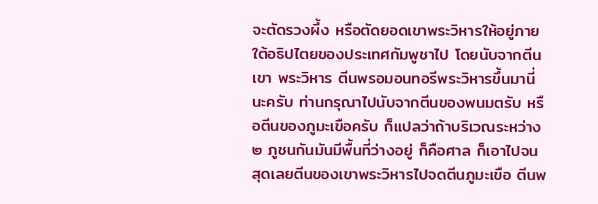จะตัดรวงผึ้ง หรือตัดยอดเขาพระวิหารให้อยู่ภายใต้อธิปไตยของประเทศกัมพูชาไป โดยนับจากตีนเขา พระวิหาร ตีนพรอมอนทอรีพระวิหารขึ้นมานี่นะครับ ท่านกรุณาไปนับจากตีนของพนมตรับ หรือตีนของภูมะเขือครับ ก็แปลว่าถ้าบริเวณระหว่าง ๒ ภูชนกันมันมีพื้นที่ว่างอยู่ ก็คือศาล ก็เอาไปจนสุดเลยตีนของเขาพระวิหารไปจดตีนภูมะเขือ ตีนพ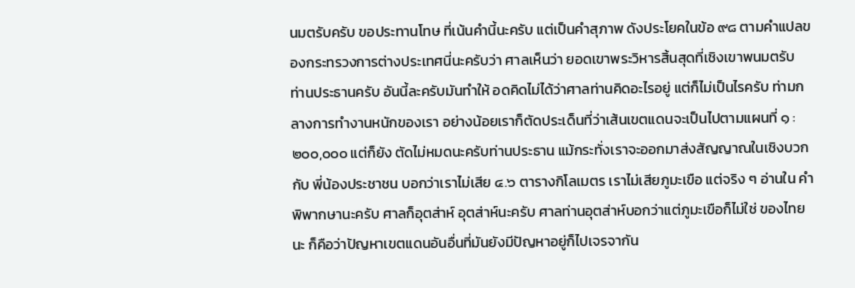นมตรับครับ ขอประทานโทษ ที่เน้นคํานี้นะครับ แต่เป็นคําสุภาพ ดังประโยคในข้อ ๙๘ ตามคําแปลของกระทรวงการต่างประเทศนี่นะครับว่า ศาลเห็นว่า ยอดเขาพระวิหารสิ้นสุดที่เชิงเขาพนมตรับ ท่านประธานครับ อันนี้ละครับมันทําให้ อดคิดไม่ได้ว่าศาลท่านคิดอะไรอยู่ แต่ก็ไม่เป็นไรครับ ท่ามกลางการทํางานหนักของเรา อย่างน้อยเราก็ตัดประเด็นที่ว่าเส้นเขตแดนจะเป็นไปตามแผนที่ ๑ : ๒๐๐,๐๐๐ แต่ก็ยัง ตัดไม่หมดนะครับท่านประธาน แม้กระทั่งเราจะออกมาส่งสัญญาณในเชิงบวกกับ พี่น้องประชาชน บอกว่าเราไม่เสีย ๔.๖ ตารางกิโลเมตร เราไม่เสียภูมะเขือ แต่จริง ๆ อ่านใน คําพิพากษานะครับ ศาลก็อุตส่าห์ อุตส่าห์นะครับ ศาลท่านอุตส่าห์บอกว่าแต่ภูมะเขือก็ไม่ใช่ ของไทยนะ ก็คือว่าปัญหาเขตแดนอันอื่นที่มันยังมีปัญหาอยู่ก็ไปเจรจากัน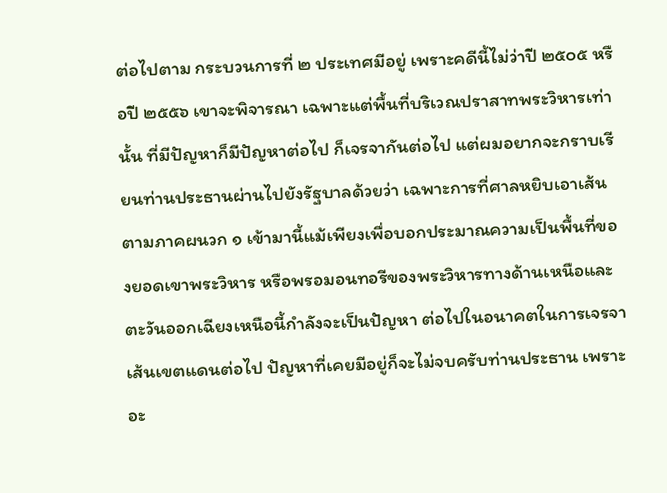ต่อไปตาม กระบวนการที่ ๒ ประเทศมีอยู่ เพราะคดีนี้ไม่ว่าปี ๒๕๐๕ หรือปี ๒๕๕๖ เขาจะพิจารณา เฉพาะแต่พื้นที่บริเวณปราสาทพระวิหารเท่านั้น ที่มีปัญหาก็มีปัญหาต่อไป ก็เจรจากันต่อไป แต่ผมอยากจะกราบเรียนท่านประธานผ่านไปยังรัฐบาลด้วยว่า เฉพาะการที่ศาลหยิบเอาเส้น ตามภาคผนวก ๑ เข้ามานี้แม้เพียงเพื่อบอกประมาณความเป็นพื้นที่ของยอดเขาพระวิหาร หรือพรอมอนทอรีของพระวิหารทางด้านเหนือและตะวันออกเฉียงเหนือนี้กําลังจะเป็นปัญหา ต่อไปในอนาคตในการเจรจาเส้นเขตแดนต่อไป ปัญหาที่เคยมีอยู่ก็จะไม่จบครับท่านประธาน เพราะอะ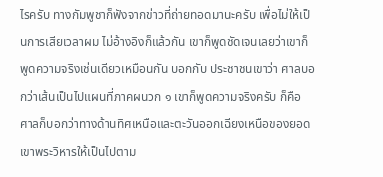ไรครับ ทางกัมพูชาก็ฟังจากข่าวที่ถ่ายทอดมานะครับ เพื่อไม่ให้เป็นการเสียเวลาผม ไม่อ้างอิงก็แล้วกัน เขาก็พูดชัดเจนเลยว่าเขาก็พูดความจริงเช่นเดียวเหมือนกัน บอกกับ ประชาชนเขาว่า ศาลบอกว่าเส้นเป็นไปแผนที่ภาคผนวก ๑ เขาก็พูดความจริงครับ ก็คือ ศาลก็บอกว่าทางด้านทิศเหนือและตะวันออกเฉียงเหนือของยอดเขาพระวิหารให้เป็นไปตาม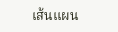เส้นแผน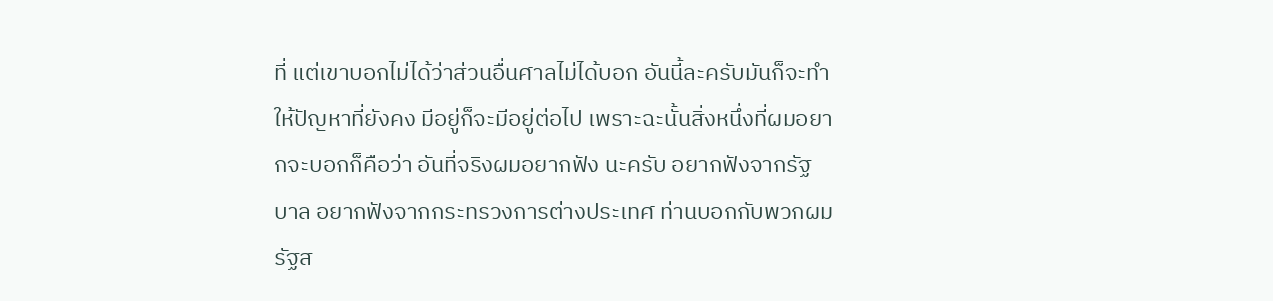ที่ แต่เขาบอกไม่ได้ว่าส่วนอื่นศาลไม่ได้บอก อันนี้ละครับมันก็จะทําให้ปัญหาที่ยังคง มีอยู่ก็จะมีอยู่ต่อไป เพราะฉะนั้นสิ่งหนึ่งที่ผมอยากจะบอกก็คือว่า อันที่จริงผมอยากฟัง นะครับ อยากฟังจากรัฐบาล อยากฟังจากกระทรวงการต่างประเทศ ท่านบอกกับพวกผม รัฐส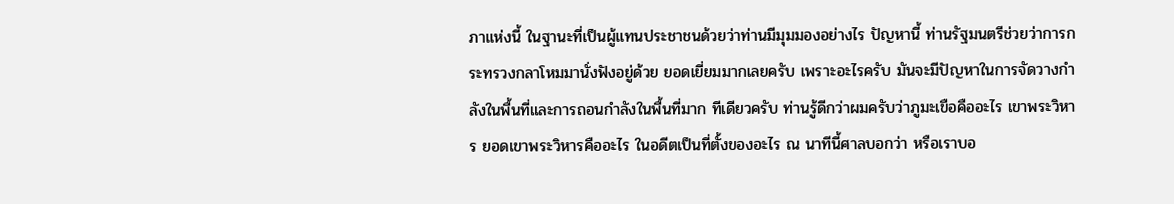ภาแห่งนี้ ในฐานะที่เป็นผู้แทนประชาชนด้วยว่าท่านมีมุมมองอย่างไร ปัญหานี้ ท่านรัฐมนตรีช่วยว่าการกระทรวงกลาโหมมานั่งฟังอยู่ด้วย ยอดเยี่ยมมากเลยครับ เพราะอะไรครับ มันจะมีปัญหาในการจัดวางกําลังในพื้นที่และการถอนกําลังในพื้นที่มาก ทีเดียวครับ ท่านรู้ดีกว่าผมครับว่าภูมะเขือคืออะไร เขาพระวิหาร ยอดเขาพระวิหารคืออะไร ในอดีตเป็นที่ตั้งของอะไร ณ นาทีนี้ศาลบอกว่า หรือเราบอ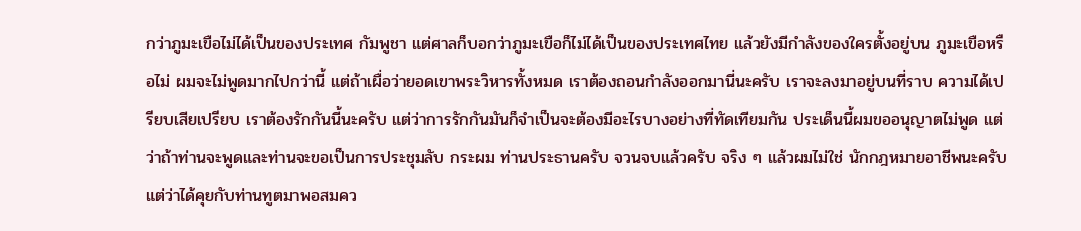กว่าภูมะเขือไม่ได้เป็นของประเทศ กัมพูชา แต่ศาลก็บอกว่าภูมะเขือก็ไม่ได้เป็นของประเทศไทย แล้วยังมีกําลังของใครตั้งอยู่บน ภูมะเขือหรือไม่ ผมจะไม่พูดมากไปกว่านี้ แต่ถ้าเผื่อว่ายอดเขาพระวิหารทั้งหมด เราต้องถอนกําลังออกมานี่นะครับ เราจะลงมาอยู่บนที่ราบ ความได้เปรียบเสียเปรียบ เราต้องรักกันนี้นะครับ แต่ว่าการรักกันมันก็จําเป็นจะต้องมีอะไรบางอย่างที่ทัดเทียมกัน ประเด็นนี้ผมขออนุญาตไม่พูด แต่ว่าถ้าท่านจะพูดและท่านจะขอเป็นการประชุมลับ กระผม ท่านประธานครับ จวนจบแล้วครับ จริง ๆ แล้วผมไม่ใช่ นักกฎหมายอาชีพนะครับ แต่ว่าได้คุยกับท่านทูตมาพอสมคว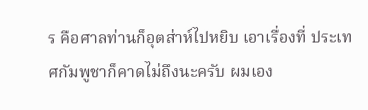ร คือศาลท่านก็อุตส่าห์ไปหยิบ เอาเรื่องที่ ประเทศกัมพูชาก็คาดไม่ถึงนะครับ ผมเอง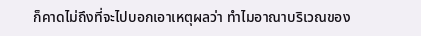ก็คาดไม่ถึงที่จะไปบอกเอาเหตุผลว่า ทําไมอาณาบริเวณของ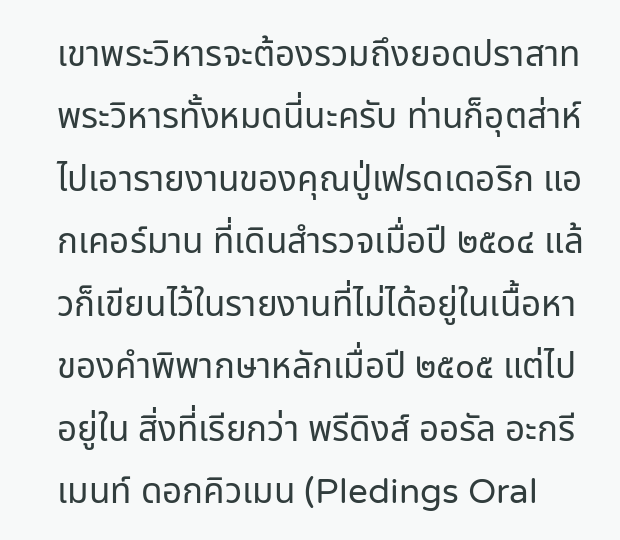เขาพระวิหารจะต้องรวมถึงยอดปราสาทพระวิหารทั้งหมดนี่นะครับ ท่านก็อุตส่าห์ไปเอารายงานของคุณปู่เฟรดเดอริก แอกเคอร์มาน ที่เดินสํารวจเมื่อปี ๒๕๐๔ แล้วก็เขียนไว้ในรายงานที่ไม่ได้อยู่ในเนื้อหาของคําพิพากษาหลักเมื่อปี ๒๕๐๕ แต่ไปอยู่ใน สิ่งที่เรียกว่า พรีดิงส์ ออรัล อะกรีเมนท์ ดอกคิวเมน (Pledings Oral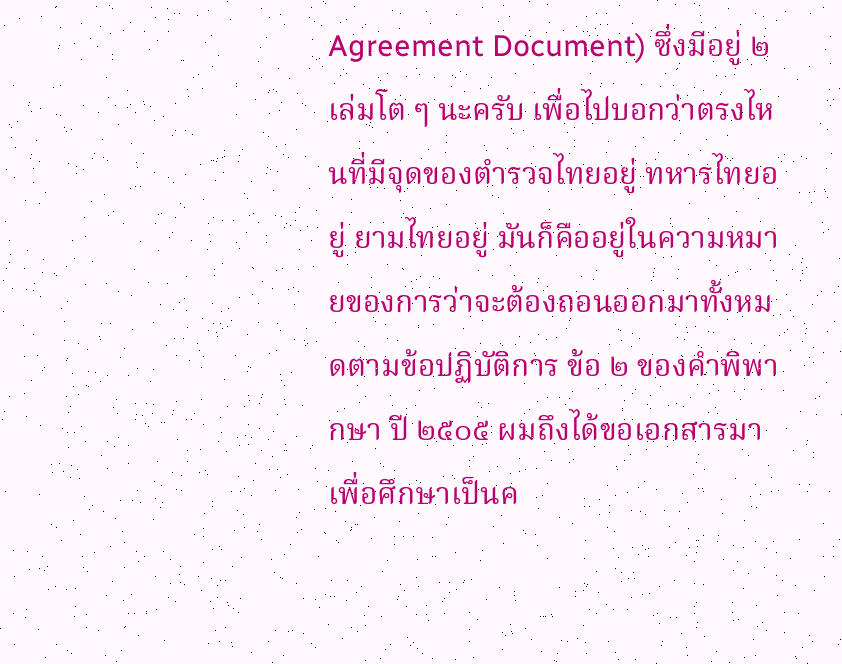Agreement Document) ซึ่งมีอยู่ ๒ เล่มโต ๆ นะครับ เพื่อไปบอกว่าตรงไหนที่มีจุดของตํารวจไทยอยู่ ทหารไทยอยู่ ยามไทยอยู่ มันก็คืออยู่ในความหมายของการว่าจะต้องถอนออกมาทั้งหมดตามข้อปฏิบัติการ ข้อ ๒ ของคําพิพากษา ปี ๒๕๐๕ ผมถึงได้ขอเอกสารมาเพื่อศึกษาเป็นค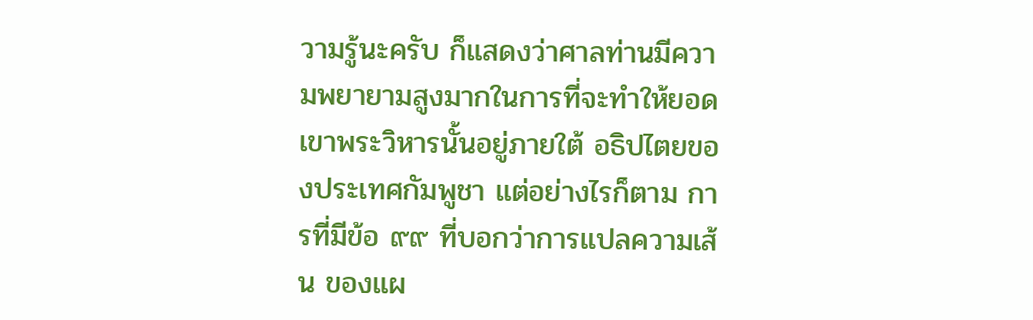วามรู้นะครับ ก็แสดงว่าศาลท่านมีความพยายามสูงมากในการที่จะทําให้ยอดเขาพระวิหารนั้นอยู่ภายใต้ อธิปไตยของประเทศกัมพูชา แต่อย่างไรก็ตาม การที่มีข้อ ๙๙ ที่บอกว่าการแปลความเส้น ของแผ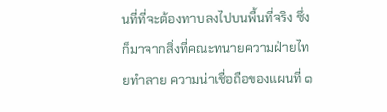นที่ที่จะต้องทาบลงไปบนพื้นที่จริง ซึ่งก็มาจากสิ่งที่คณะทนายความฝ่ายไทยทําลาย ความน่าเชื่อถือของแผนที่ ๑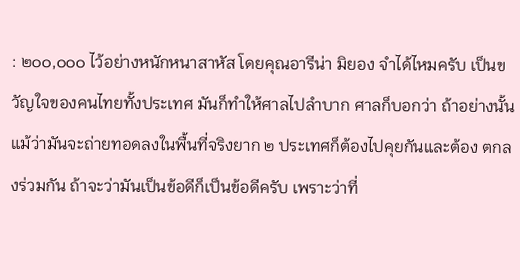: ๒๐๐,๐๐๐ ไว้อย่างหนักหนาสาหัส โดยคุณอารีน่า มิยอง จําได้ไหมครับ เป็นขวัญใจของคนไทยทั้งประเทศ มันก็ทําให้ศาลไปลําบาก ศาลก็บอกว่า ถ้าอย่างนั้นแม้ว่ามันจะถ่ายทอดลงในพื้นที่จริงยาก ๒ ประเทศก็ต้องไปคุยกันและต้อง ตกลงร่วมกัน ถ้าจะว่ามันเป็นข้อดีก็เป็นข้อดีครับ เพราะว่าที่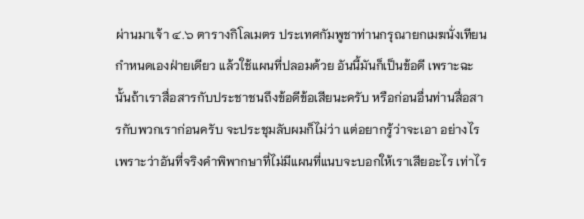ผ่านมาเจ้า ๔.๖ ตารางกิโลเมตร ประเทศกัมพูชาท่านกรุณายกเมฆนั่งเทียนกําหนดเองฝ่ายเดียว แล้วใช้แผนที่ปลอมด้วย อันนี้มันก็เป็นข้อดี เพราะฉะนั้นถ้าเราสื่อสารกับประชาชนถึงข้อดีข้อเสียนะครับ หรือก่อนอื่นท่านสื่อสารกับพวกเราก่อนครับ จะประชุมลับผมก็ไม่ว่า แต่อยากรู้ว่าจะเอา อย่างไร เพราะว่าอันที่จริงคําพิพากษาที่ไม่มีแผนที่แนบจะบอกให้เราเสียอะไร เท่าไร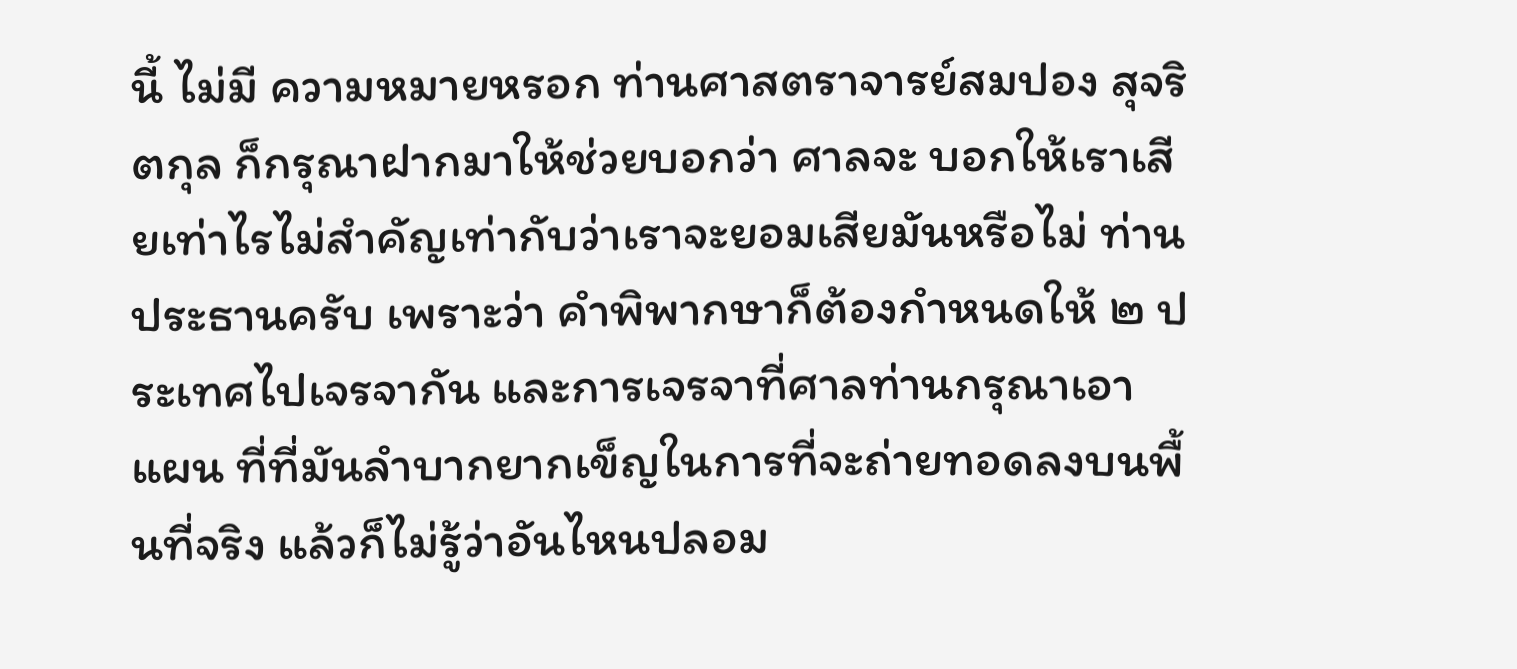นี้ ไม่มี ความหมายหรอก ท่านศาสตราจารย์สมปอง สุจริตกุล ก็กรุณาฝากมาให้ช่วยบอกว่า ศาลจะ บอกให้เราเสียเท่าไรไม่สําคัญเท่ากับว่าเราจะยอมเสียมันหรือไม่ ท่านประธานครับ เพราะว่า คําพิพากษาก็ต้องกําหนดให้ ๒ ประเทศไปเจรจากัน และการเจรจาที่ศาลท่านกรุณาเอาแผน ที่ที่มันลําบากยากเข็ญในการที่จะถ่ายทอดลงบนพื้นที่จริง แล้วก็ไม่รู้ว่าอันไหนปลอม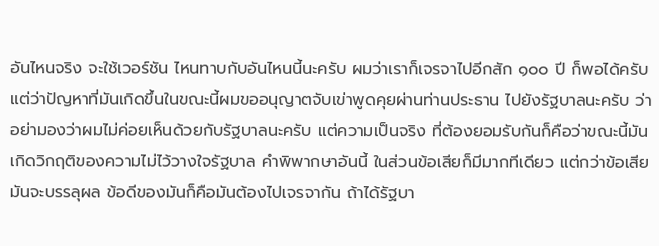อันไหนจริง จะใช้เวอร์ชัน ไหนทาบกับอันไหนนี้นะครับ ผมว่าเราก็เจรจาไปอีกสัก ๑๐๐ ปี ก็พอได้ครับ แต่ว่าปัญหาที่มันเกิดขึ้นในขณะนี้ผมขออนุญาตจับเข่าพูดคุยผ่านท่านประธาน ไปยังรัฐบาลนะครับ ว่าอย่ามองว่าผมไม่ค่อยเห็นด้วยกับรัฐบาลนะครับ แต่ความเป็นจริง ที่ต้องยอมรับกันก็คือว่าขณะนี้มันเกิดวิกฤติของความไม่ไว้วางใจรัฐบาล คําพิพากษาอันนี้ ในส่วนข้อเสียก็มีมากทีเดียว แต่กว่าข้อเสียมันจะบรรลุผล ข้อดีของมันก็คือมันต้องไปเจรจากัน ถ้าได้รัฐบา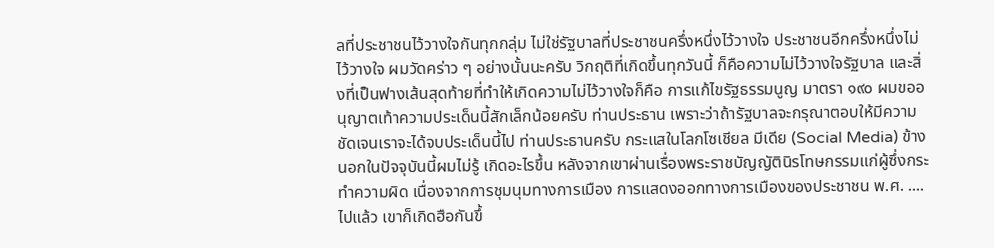ลที่ประชาชนไว้วางใจกันทุกกลุ่ม ไม่ใช่รัฐบาลที่ประชาชนครึ่งหนึ่งไว้วางใจ ประชาชนอีกครึ่งหนึ่งไม่ไว้วางใจ ผมวัดคร่าว ๆ อย่างนั้นนะครับ วิกฤติที่เกิดขึ้นทุกวันนี้ ก็คือความไม่ไว้วางใจรัฐบาล และสิ่งที่เป็นฟางเส้นสุดท้ายที่ทําให้เกิดความไม่ไว้วางใจก็คือ การแก้ไขรัฐธรรมนูญ มาตรา ๑๙๐ ผมขออนุญาตเท้าความประเด็นนี้สักเล็กน้อยครับ ท่านประธาน เพราะว่าถ้ารัฐบาลจะกรุณาตอบให้มีความชัดเจนเราจะได้จบประเด็นนี้ไป ท่านประธานครับ กระแสในโลกโซเชียล มีเดีย (Social Media) ข้างนอกในปัจจุบันนี้ผมไม่รู้ เกิดอะไรขึ้น หลังจากเขาผ่านเรื่องพระราชบัญญัตินิรโทษกรรมแก่ผู้ซึ่งกระทําความผิด เนื่องจากการชุมนุมทางการเมือง การแสดงออกทางการเมืองของประชาชน พ.ศ. .... ไปแล้ว เขาก็เกิดฮือกันขึ้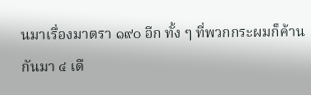นมาเรื่องมาตรา ๑๙๐ อีก ทั้ง ๆ ที่พวกกระผมก็ค้านกันมา ๔ เดื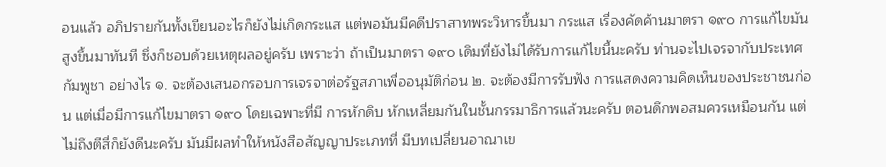อนแล้ว อภิปรายกันทั้งเขียนอะไรก็ยังไม่เกิดกระแส แต่พอมันมีคดีปราสาทพระวิหารขึ้นมา กระแส เรื่องคัดค้านมาตรา ๑๙๐ การแก้ไขมันสูงขึ้นมาทันที ซึ่งก็ชอบด้วยเหตุผลอยู่ครับ เพราะว่า ถ้าเป็นมาตรา ๑๙๐ เดิมที่ยังไม่ได้รับการแก้ไขนี้นะครับ ท่านจะไปเจรจากับประเทศกัมพูชา อย่างไร ๑. จะต้องเสนอกรอบการเจรจาต่อรัฐสภาเพื่ออนุมัติก่อน ๒. จะต้องมีการรับฟัง การแสดงความคิดเห็นของประชาชนก่อน แต่เมื่อมีการแก้ไขมาตรา ๑๙๐ โดยเฉพาะที่มี การหักดิบ หักเหลี่ยมกันในชั้นกรรมาธิการแล้วนะครับ ตอนดึกพอสมควรเหมือนกัน แต่ไม่ถึงตีสี่ก็ยังดีนะครับ มันมีผลทําให้หนังสือสัญญาประเภทที่ มีบทเปลี่ยนอาณาเข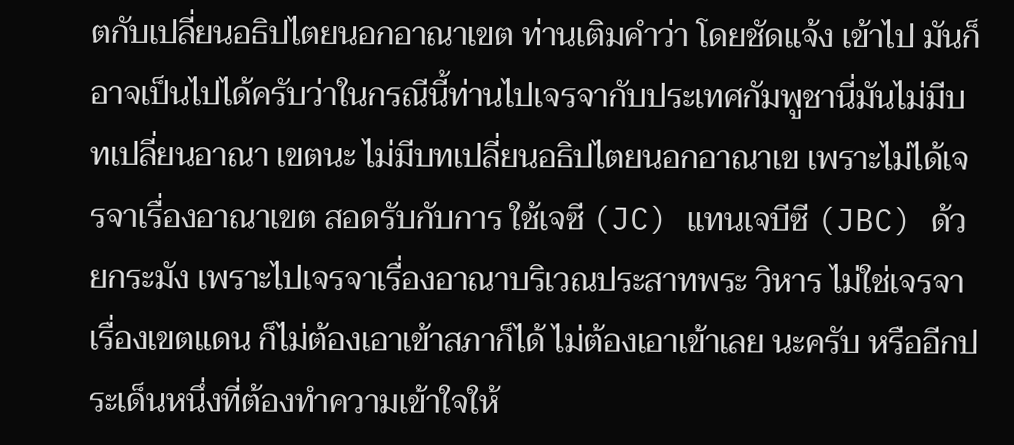ตกับเปลี่ยนอธิปไตยนอกอาณาเขต ท่านเติมคําว่า โดยชัดแจ้ง เข้าไป มันก็อาจเป็นไปได้ครับว่าในกรณีนี้ท่านไปเจรจากับประเทศกัมพูชานี่มันไม่มีบทเปลี่ยนอาณา เขตนะ ไม่มีบทเปลี่ยนอธิปไตยนอกอาณาเข เพราะไม่ได้เจรจาเรื่องอาณาเขต สอดรับกับการ ใช้เจซี (JC) แทนเจบีซี (JBC) ด้วยกระมัง เพราะไปเจรจาเรื่องอาณาบริเวณประสาทพระ วิหาร ไม่ใช่เจรจาเรื่องเขตแดน ก็ไม่ต้องเอาเข้าสภาก็ได้ ไม่ต้องเอาเข้าเลย นะครับ หรืออีกประเด็นหนึ่งที่ต้องทําความเข้าใจให้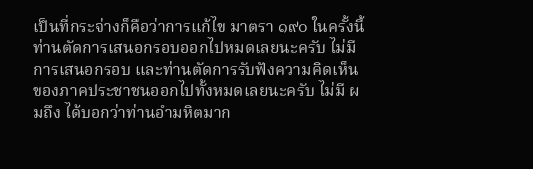เป็นที่กระจ่างก็คือว่าการแก้ไข มาตรา ๑๙๐ ในครั้งนี้ท่านตัดการเสนอกรอบออกไปหมดเลยนะครับ ไม่มีการเสนอกรอบ และท่านตัดการรับฟังความคิดเห็นของภาคประชาชนออกไปทั้งหมดเลยนะครับ ไม่มี ผมถึง ได้บอกว่าท่านอํามหิตมาก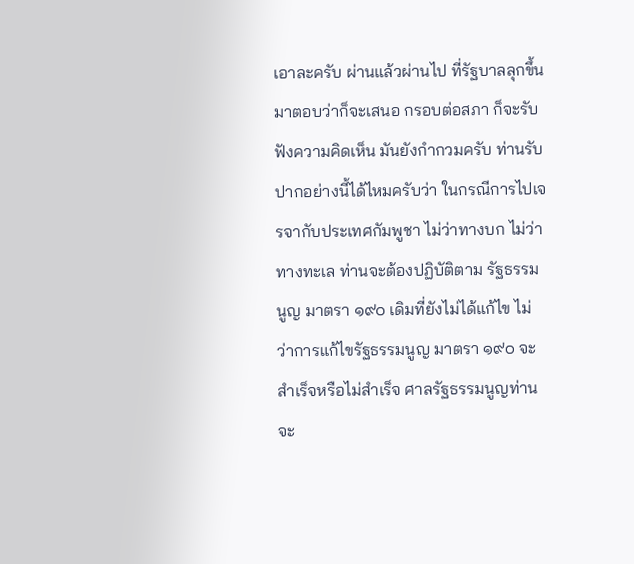เอาละครับ ผ่านแล้วผ่านไป ที่รัฐบาลลุกขึ้นมาตอบว่าก็จะเสนอ กรอบต่อสภา ก็จะรับฟังความคิดเห็น มันยังกํากวมครับ ท่านรับปากอย่างนี้ได้ไหมครับว่า ในกรณีการไปเจรจากับประเทศกัมพูชา ไม่ว่าทางบก ไม่ว่าทางทะเล ท่านจะต้องปฏิบัติตาม รัฐธรรมนูญ มาตรา ๑๙๐ เดิมที่ยังไม่ได้แก้ไข ไม่ว่าการแก้ไขรัฐธรรมนูญ มาตรา ๑๙๐ จะสําเร็จหรือไม่สําเร็จ ศาลรัฐธรรมนูญท่านจะ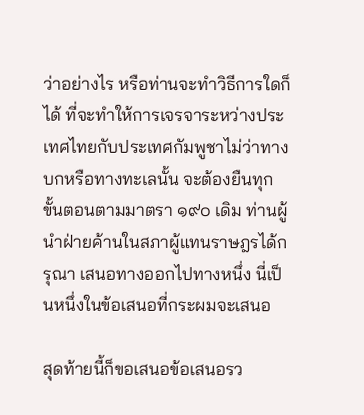ว่าอย่างไร หรือท่านจะทําวิธีการใดก็ได้ ที่จะทําให้การเจรจาระหว่างประเทศไทยกับประเทศกัมพูชาไม่ว่าทางบกหรือทางทะเลนั้น จะต้องยืนทุกขั้นตอนตามมาตรา ๑๙๐ เดิม ท่านผู้นําฝ่ายค้านในสภาผู้แทนราษฎรได้กรุณา เสนอทางออกไปทางหนึ่ง นี่เป็นหนึ่งในข้อเสนอที่กระผมจะเสนอ

สุดท้ายนี้ก็ขอเสนอข้อเสนอรว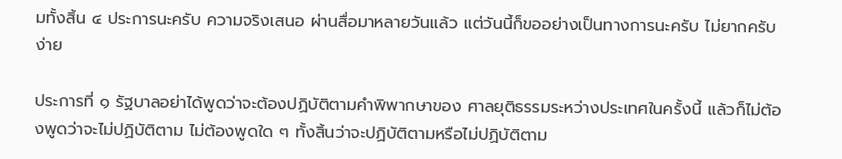มทั้งสิ้น ๔ ประการนะครับ ความจริงเสนอ ผ่านสื่อมาหลายวันแล้ว แต่วันนี้ก็ขออย่างเป็นทางการนะครับ ไม่ยากครับ ง่าย

ประการที่ ๑ รัฐบาลอย่าได้พูดว่าจะต้องปฏิบัติตามคําพิพากษาของ ศาลยุติธรรมระหว่างประเทศในครั้งนี้ แล้วก็ไม่ต้องพูดว่าจะไม่ปฏิบัติตาม ไม่ต้องพูดใด ๆ ทั้งสิ้นว่าจะปฏิบัติตามหรือไม่ปฏิบัติตาม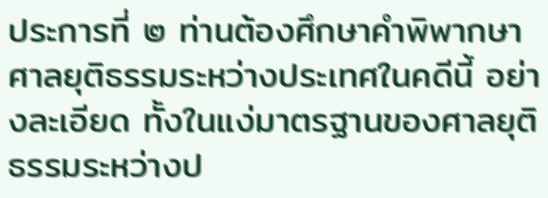ประการที่ ๒ ท่านต้องศึกษาคําพิพากษาศาลยุติธรรมระหว่างประเทศในคดีนี้ อย่างละเอียด ทั้งในแง่มาตรฐานของศาลยุติธรรมระหว่างป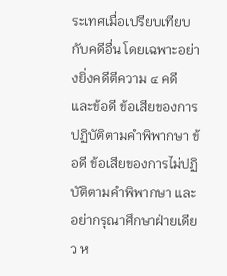ระเทศเมื่อเปรียบเทียบกับคดีอื่น โดยเฉพาะอย่างยิ่งคดีตีความ ๔ คดี และข้อดี ข้อเสียของการปฏิบัติตามคําพิพากษา ข้อดี ข้อเสียของการไม่ปฏิบัติตามคําพิพากษา และอย่ากรุณาศึกษาฝ่ายเดียว ห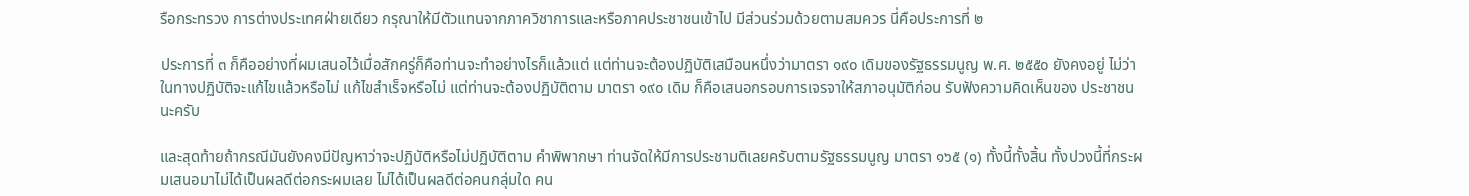รือกระทรวง การต่างประเทศฝ่ายเดียว กรุณาให้มีตัวแทนจากภาควิชาการและหรือภาคประชาชนเข้าไป มีส่วนร่วมด้วยตามสมควร นี่คือประการที่ ๒

ประการที่ ๓ ก็คืออย่างที่ผมเสนอไว้เมื่อสักครู่ก็คือท่านจะทําอย่างไรก็แล้วแต่ แต่ท่านจะต้องปฏิบัติเสมือนหนึ่งว่ามาตรา ๑๙๐ เดิมของรัฐธรรมนูญ พ.ศ. ๒๕๕๐ ยังคงอยู่ ไม่ว่าในทางปฏิบัติจะแก้ไขแล้วหรือไม่ แก้ไขสําเร็จหรือไม่ แต่ท่านจะต้องปฏิบัติตาม มาตรา ๑๙๐ เดิม ก็คือเสนอกรอบการเจรจาให้สภาอนุมัติก่อน รับฟังความคิดเห็นของ ประชาชนนะครับ

และสุดท้ายถ้ากรณีมันยังคงมีปัญหาว่าจะปฏิบัติหรือไม่ปฏิบัติตาม คําพิพากษา ท่านจัดให้มีการประชามติเลยครับตามรัฐธรรมนูญ มาตรา ๑๖๕ (๑) ทั้งนี้ทั้งสิ้น ทั้งปวงนี้ที่กระผมเสนอมาไม่ได้เป็นผลดีต่อกระผมเลย ไม่ได้เป็นผลดีต่อคนกลุ่มใด คน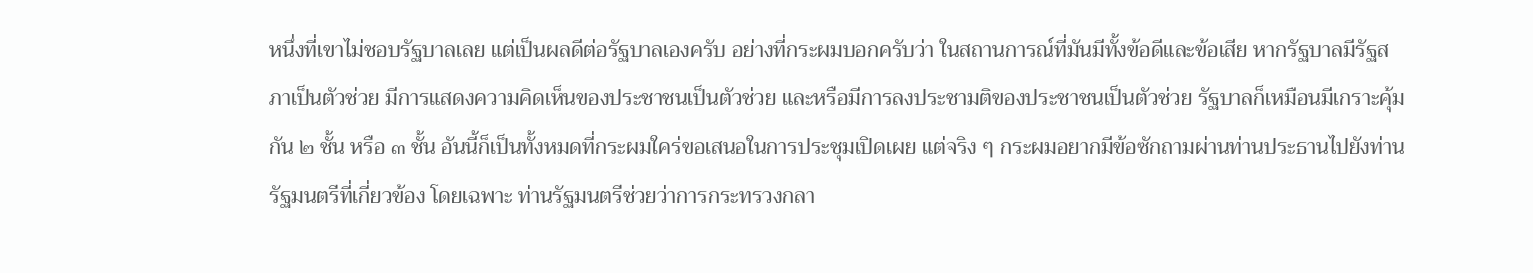หนึ่งที่เขาไม่ชอบรัฐบาลเลย แต่เป็นผลดีต่อรัฐบาลเองครับ อย่างที่กระผมบอกครับว่า ในสถานการณ์ที่มันมีทั้งข้อดีและข้อเสีย หากรัฐบาลมีรัฐสภาเป็นตัวช่วย มีการแสดงความคิดเห็นของประชาชนเป็นตัวช่วย และหรือมีการลงประชามติของประชาชนเป็นตัวช่วย รัฐบาลก็เหมือนมีเกราะคุ้มกัน ๒ ชั้น หรือ ๓ ชั้น อันนี้ก็เป็นทั้งหมดที่กระผมใคร่ขอเสนอในการประชุมเปิดเผย แต่จริง ๆ กระผมอยากมีข้อซักถามผ่านท่านประธานไปยังท่านรัฐมนตรีที่เกี่ยวข้อง โดยเฉพาะ ท่านรัฐมนตรีช่วยว่าการกระทรวงกลา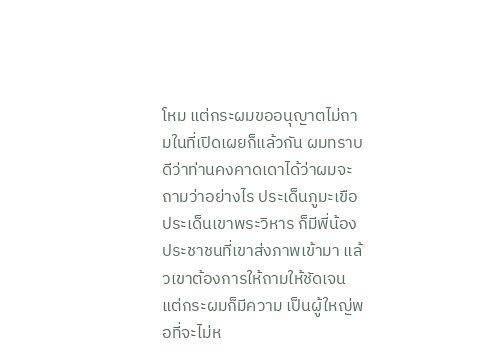โหม แต่กระผมขออนุญาตไม่ถามในที่เปิดเผยก็แล้วกัน ผมทราบดีว่าท่านคงคาดเดาได้ว่าผมจะถามว่าอย่างไร ประเด็นภูมะเขือ ประเด็นเขาพระวิหาร ก็มีพี่น้องประชาชนที่เขาส่งภาพเข้ามา แล้วเขาต้องการให้ถามให้ชัดเจน แต่กระผมก็มีความ เป็นผู้ใหญ่พอที่จะไม่ห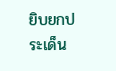ยิบยกประเด็น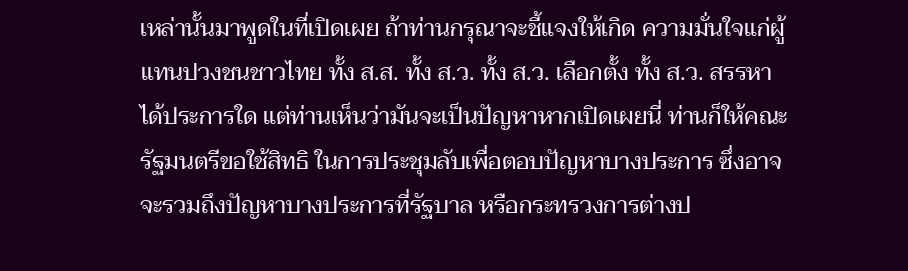เหล่านั้นมาพูดในที่เปิดเผย ถ้าท่านกรุณาจะชี้แจงให้เกิด ความมั่นใจแก่ผู้แทนปวงชนชาวไทย ทั้ง ส.ส. ทั้ง ส.ว. ทั้ง ส.ว. เลือกตั้ง ทั้ง ส.ว. สรรหา ได้ประการใด แต่ท่านเห็นว่ามันจะเป็นปัญหาหากเปิดเผยนี่ ท่านก็ให้คณะรัฐมนตรีขอใช้สิทธิ ในการประชุมลับเพื่อตอบปัญหาบางประการ ซึ่งอาจจะรวมถึงปัญหาบางประการที่รัฐบาล หรือกระทรวงการต่างป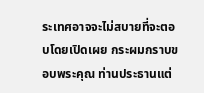ระเทศอาจจะไม่สบายที่จะตอบโดยเปิดเผย กระผมกราบขอบพระคุณ ท่านประธานแต่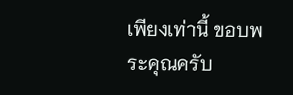เพียงเท่านี้ ขอบพระคุณครับ